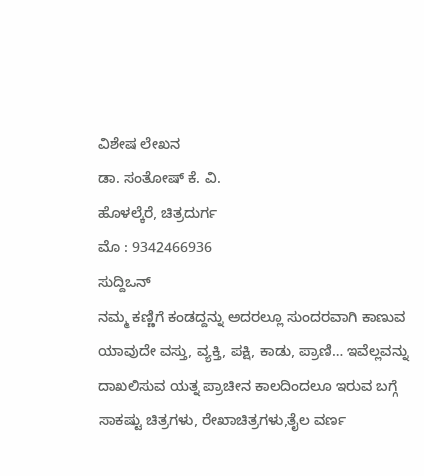ವಿಶೇಷ ಲೇಖನ
ಡಾ. ಸಂತೋಷ್ ಕೆ. ವಿ.
ಹೊಳಲ್ಕೆರೆ, ಚಿತ್ರದುರ್ಗ
ಮೊ : 9342466936
ಸುದ್ದಿಒನ್
ನಮ್ಮ ಕಣ್ಣಿಗೆ ಕಂಡದ್ದನ್ನು ಅದರಲ್ಲೂ ಸುಂದರವಾಗಿ ಕಾಣುವ ಯಾವುದೇ ವಸ್ತು, ವ್ಯಕ್ತಿ, ಪಕ್ಷಿ, ಕಾಡು, ಪ್ರಾಣಿ… ಇವೆಲ್ಲವನ್ನು ದಾಖಲಿಸುವ ಯತ್ನ ಪ್ರಾಚೀನ ಕಾಲದಿಂದಲೂ ಇರುವ ಬಗ್ಗೆ ಸಾಕಷ್ಟು ಚಿತ್ರಗಳು, ರೇಖಾಚಿತ್ರಗಳು,ತೈಲ ವರ್ಣ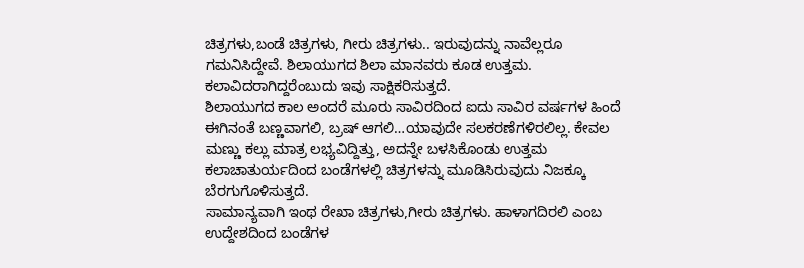ಚಿತ್ರಗಳು,ಬಂಡೆ ಚಿತ್ರಗಳು, ಗೀರು ಚಿತ್ರಗಳು.. ಇರುವುದನ್ನು ನಾವೆಲ್ಲರೂ ಗಮನಿಸಿದ್ದೇವೆ. ಶಿಲಾಯುಗದ ಶಿಲಾ ಮಾನವರು ಕೂಡ ಉತ್ತಮ. ಕಲಾವಿದರಾಗಿದ್ದರೆಂಬುದು ಇವು ಸಾಕ್ಷಿಕರಿಸುತ್ತದೆ.
ಶಿಲಾಯುಗದ ಕಾಲ ಅಂದರೆ ಮೂರು ಸಾವಿರದಿಂದ ಐದು ಸಾವಿರ ವರ್ಷಗಳ ಹಿಂದೆ ಈಗಿನಂತೆ ಬಣ್ಣವಾಗಲಿ, ಬ್ರಷ್ ಆಗಲಿ…ಯಾವುದೇ ಸಲಕರಣೆಗಳಿರಲಿಲ್ಲ. ಕೇವಲ ಮಣ್ಣು ಕಲ್ಲು ಮಾತ್ರ ಲಭ್ಯವಿದ್ದಿತ್ತು, ಅದನ್ನೇ ಬಳಸಿಕೊಂಡು ಉತ್ತಮ ಕಲಾಚಾತುರ್ಯದಿಂದ ಬಂಡೆಗಳಲ್ಲಿ ಚಿತ್ರಗಳನ್ನು ಮೂಡಿಸಿರುವುದು ನಿಜಕ್ಕೂ ಬೆರಗುಗೊಳಿಸುತ್ತದೆ.
ಸಾಮಾನ್ಯವಾಗಿ ಇಂಥ ರೇಖಾ ಚಿತ್ರಗಳು,ಗೀರು ಚಿತ್ರಗಳು. ಹಾಳಾಗದಿರಲಿ ಎಂಬ ಉದ್ದೇಶದಿಂದ ಬಂಡೆಗಳ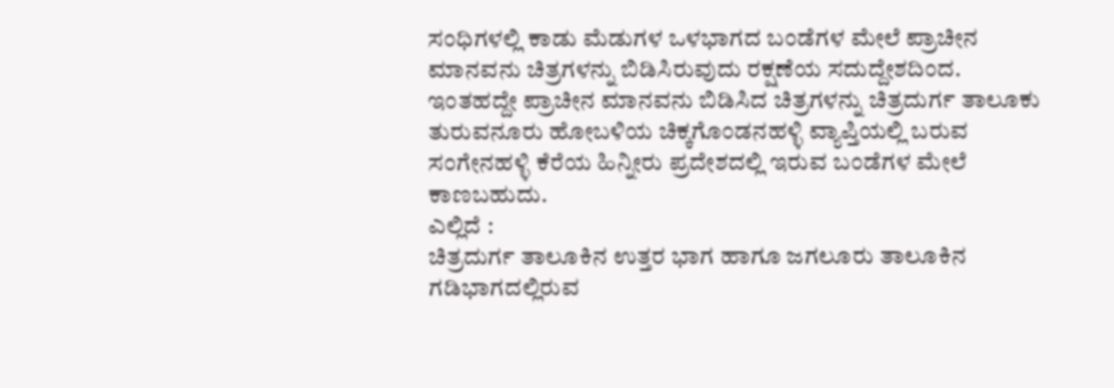ಸಂಧಿಗಳಲ್ಲಿ ಕಾಡು ಮೆಡುಗಳ ಒಳಭಾಗದ ಬಂಡೆಗಳ ಮೇಲೆ ಪ್ರಾಚೀನ ಮಾನವನು ಚಿತ್ರಗಳನ್ನು ಬಿಡಿಸಿರುವುದು ರಕ್ಷಣೆಯ ಸದುದ್ದೇಶದಿಂದ.
ಇಂತಹದ್ದೇ ಪ್ರಾಚೀನ ಮಾನವನು ಬಿಡಿಸಿದ ಚಿತ್ರಗಳನ್ನು ಚಿತ್ರದುರ್ಗ ತಾಲೂಕು ತುರುವನೂರು ಹೋಬಳಿಯ ಚಿಕ್ಕಗೊಂಡನಹಳ್ಳಿ ವ್ಯಾಪ್ತಿಯಲ್ಲಿ ಬರುವ ಸಂಗೇನಹಳ್ಳಿ ಕೆರೆಯ ಹಿನ್ನೀರು ಪ್ರದೇಶದಲ್ಲಿ ಇರುವ ಬಂಡೆಗಳ ಮೇಲೆ ಕಾಣಬಹುದು.
ಎಲ್ಲಿದೆ :
ಚಿತ್ರದುರ್ಗ ತಾಲೂಕಿನ ಉತ್ತರ ಭಾಗ ಹಾಗೂ ಜಗಲೂರು ತಾಲೂಕಿನ ಗಡಿಭಾಗದಲ್ಲಿರುವ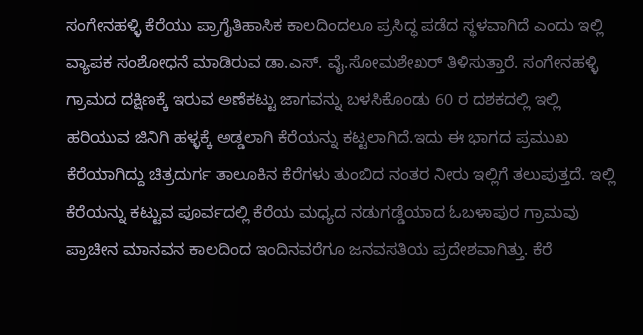ಸಂಗೇನಹಳ್ಳಿ ಕೆರೆಯು ಪ್ರಾಗೈತಿಹಾಸಿಕ ಕಾಲದಿಂದಲೂ ಪ್ರಸಿದ್ಧ ಪಡೆದ ಸ್ಥಳವಾಗಿದೆ ಎಂದು ಇಲ್ಲಿ ವ್ಯಾಪಕ ಸಂಶೋಧನೆ ಮಾಡಿರುವ ಡಾ.ಎಸ್. ವೈ.ಸೋಮಶೇಖರ್ ತಿಳಿಸುತ್ತಾರೆ. ಸಂಗೇನಹಳ್ಳಿ ಗ್ರಾಮದ ದಕ್ಷಿಣಕ್ಕೆ ಇರುವ ಅಣೆಕಟ್ಟು ಜಾಗವನ್ನು ಬಳಸಿಕೊಂಡು 60 ರ ದಶಕದಲ್ಲಿ ಇಲ್ಲಿ ಹರಿಯುವ ಜಿನಿಗಿ ಹಳ್ಳಕ್ಕೆ ಅಡ್ಡಲಾಗಿ ಕೆರೆಯನ್ನು ಕಟ್ಟಲಾಗಿದೆ.ಇದು ಈ ಭಾಗದ ಪ್ರಮುಖ ಕೆರೆಯಾಗಿದ್ದು ಚಿತ್ರದುರ್ಗ ತಾಲೂಕಿನ ಕೆರೆಗಳು ತುಂಬಿದ ನಂತರ ನೀರು ಇಲ್ಲಿಗೆ ತಲುಪುತ್ತದೆ. ಇಲ್ಲಿ ಕೆರೆಯನ್ನು ಕಟ್ಟುವ ಪೂರ್ವದಲ್ಲಿ ಕೆರೆಯ ಮಧ್ಯದ ನಡುಗಡ್ಡೆಯಾದ ಓಬಳಾಪುರ ಗ್ರಾಮವು ಪ್ರಾಚೀನ ಮಾನವನ ಕಾಲದಿಂದ ಇಂದಿನವರೆಗೂ ಜನವಸತಿಯ ಪ್ರದೇಶವಾಗಿತ್ತು. ಕೆರೆ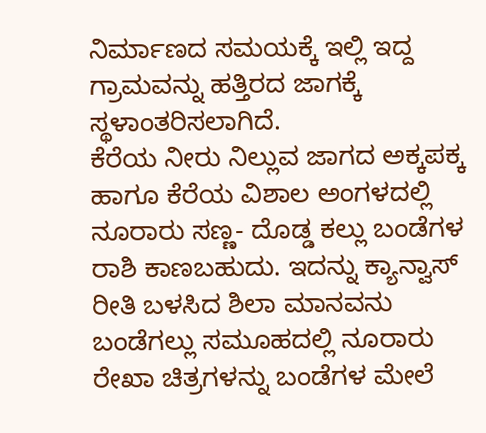ನಿರ್ಮಾಣದ ಸಮಯಕ್ಕೆ ಇಲ್ಲಿ ಇದ್ದ ಗ್ರಾಮವನ್ನು ಹತ್ತಿರದ ಜಾಗಕ್ಕೆ ಸ್ಥಳಾಂತರಿಸಲಾಗಿದೆ.
ಕೆರೆಯ ನೀರು ನಿಲ್ಲುವ ಜಾಗದ ಅಕ್ಕಪಕ್ಕ ಹಾಗೂ ಕೆರೆಯ ವಿಶಾಲ ಅಂಗಳದಲ್ಲಿ ನೂರಾರು ಸಣ್ಣ- ದೊಡ್ಡ ಕಲ್ಲು ಬಂಡೆಗಳ ರಾಶಿ ಕಾಣಬಹುದು. ಇದನ್ನು ಕ್ಯಾನ್ವಾಸ್ ರೀತಿ ಬಳಸಿದ ಶಿಲಾ ಮಾನವನು ಬಂಡೆಗಲ್ಲು ಸಮೂಹದಲ್ಲಿ ನೂರಾರು ರೇಖಾ ಚಿತ್ರಗಳನ್ನು ಬಂಡೆಗಳ ಮೇಲೆ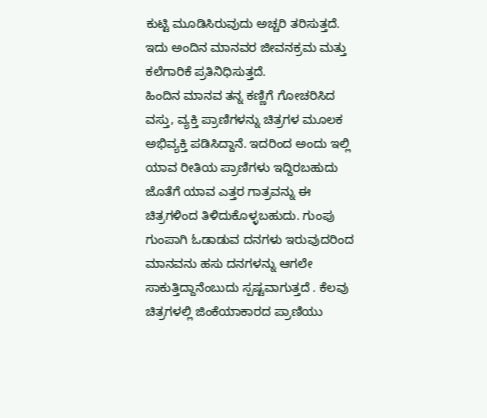ಕುಟ್ಟಿ ಮೂಡಿಸಿರುವುದು ಅಚ್ಚರಿ ತರಿಸುತ್ತದೆ.
ಇದು ಅಂದಿನ ಮಾನವರ ಜೀವನಕ್ರಮ ಮತ್ತು ಕಲೆಗಾರಿಕೆ ಪ್ರತಿನಿಧಿಸುತ್ತದೆ.
ಹಿಂದಿನ ಮಾನವ ತನ್ನ ಕಣ್ಣಿಗೆ ಗೋಚರಿಸಿದ ವಸ್ತು, ವ್ಯಕ್ತಿ ಪ್ರಾಣಿಗಳನ್ನು ಚಿತ್ರಗಳ ಮೂಲಕ ಅಭಿವ್ಯಕ್ತಿ ಪಡಿಸಿದ್ದಾನೆ. ಇದರಿಂದ ಅಂದು ಇಲ್ಲಿ ಯಾವ ರೀತಿಯ ಪ್ರಾಣಿಗಳು ಇದ್ದಿರಬಹುದು ಜೊತೆಗೆ ಯಾವ ಎತ್ತರ ಗಾತ್ರವನ್ನು ಈ ಚಿತ್ರಗಳಿಂದ ತಿಳಿದುಕೊಳ್ಳಬಹುದು. ಗುಂಪು ಗುಂಪಾಗಿ ಓಡಾಡುವ ದನಗಳು ಇರುವುದರಿಂದ ಮಾನವನು ಹಸು ದನಗಳನ್ನು ಆಗಲೇ ಸಾಕುತ್ತಿದ್ದಾನೆಂಬುದು ಸ್ಪಷ್ಟವಾಗುತ್ತದೆ . ಕೆಲವು ಚಿತ್ರಗಳಲ್ಲಿ ಜಿಂಕೆಯಾಕಾರದ ಪ್ರಾಣಿಯು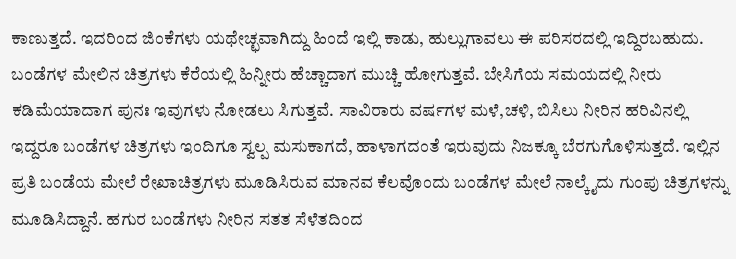ಕಾಣುತ್ತದೆ. ಇದರಿಂದ ಜಿಂಕೆಗಳು ಯಥೇಚ್ಛವಾಗಿದ್ದು ಹಿಂದೆ ಇಲ್ಲಿ ಕಾಡು, ಹುಲ್ಲುಗಾವಲು ಈ ಪರಿಸರದಲ್ಲಿ ಇದ್ದಿರಬಹುದು. ಬಂಡೆಗಳ ಮೇಲಿನ ಚಿತ್ರಗಳು ಕೆರೆಯಲ್ಲಿ ಹಿನ್ನೀರು ಹೆಚ್ಚಾದಾಗ ಮುಚ್ಚಿ ಹೋಗುತ್ತವೆ. ಬೇಸಿಗೆಯ ಸಮಯದಲ್ಲಿ ನೀರು ಕಡಿಮೆಯಾದಾಗ ಪುನಃ ಇವುಗಳು ನೋಡಲು ಸಿಗುತ್ತವೆ. ಸಾವಿರಾರು ವರ್ಷಗಳ ಮಳೆ,ಚಳಿ, ಬಿಸಿಲು ನೀರಿನ ಹರಿವಿನಲ್ಲಿ ಇದ್ದರೂ ಬಂಡೆಗಳ ಚಿತ್ರಗಳು ಇಂದಿಗೂ ಸ್ವಲ್ಪ ಮಸುಕಾಗದೆ, ಹಾಳಾಗದಂತೆ ಇರುವುದು ನಿಜಕ್ಕೂ ಬೆರಗುಗೊಳಿಸುತ್ತದೆ. ಇಲ್ಲಿನ ಪ್ರತಿ ಬಂಡೆಯ ಮೇಲೆ ರೇಖಾಚಿತ್ರಗಳು ಮೂಡಿಸಿರುವ ಮಾನವ ಕೆಲವೊಂದು ಬಂಡೆಗಳ ಮೇಲೆ ನಾಲ್ಕೈದು ಗುಂಪು ಚಿತ್ರಗಳನ್ನು ಮೂಡಿಸಿದ್ದಾನೆ. ಹಗುರ ಬಂಡೆಗಳು ನೀರಿನ ಸತತ ಸೆಳೆತದಿಂದ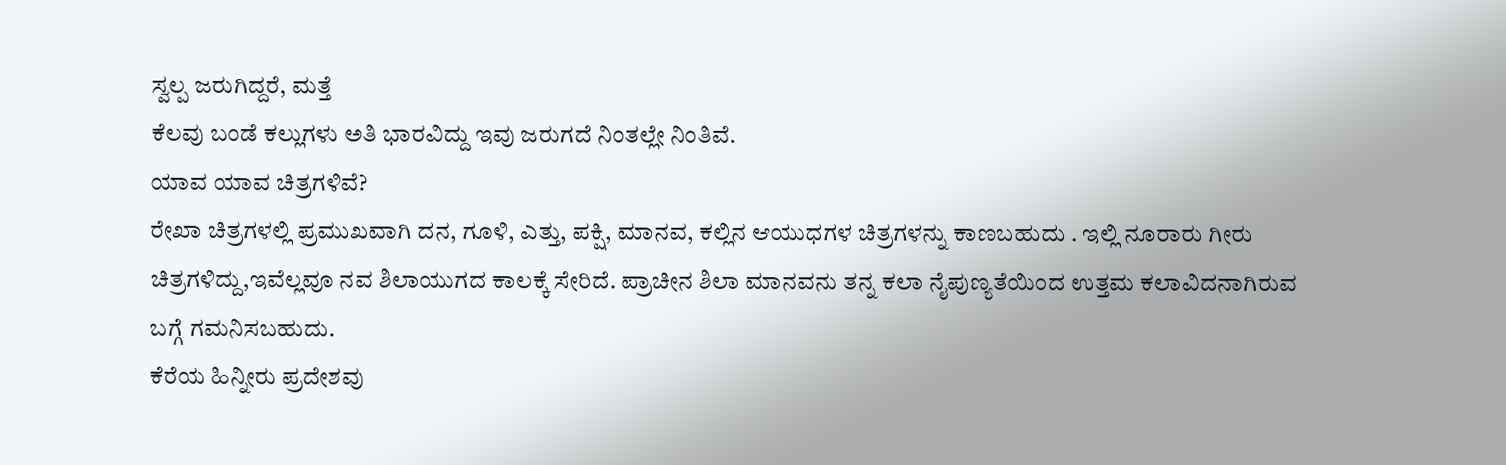ಸ್ವಲ್ಪ ಜರುಗಿದ್ದರೆ, ಮತ್ತೆ
ಕೆಲವು ಬಂಡೆ ಕಲ್ಲುಗಳು ಅತಿ ಭಾರವಿದ್ದು ಇವು ಜರುಗದೆ ನಿಂತಲ್ಲೇ ನಿಂತಿವೆ.
ಯಾವ ಯಾವ ಚಿತ್ರಗಳಿವೆ?
ರೇಖಾ ಚಿತ್ರಗಳಲ್ಲಿ ಪ್ರಮುಖವಾಗಿ ದನ, ಗೂಳಿ, ಎತ್ತು, ಪಕ್ಷಿ, ಮಾನವ, ಕಲ್ಲಿನ ಆಯುಧಗಳ ಚಿತ್ರಗಳನ್ನು ಕಾಣಬಹುದು . ಇಲ್ಲಿ ನೂರಾರು ಗೀರು ಚಿತ್ರಗಳಿದ್ದು,ಇವೆಲ್ಲವೂ ನವ ಶಿಲಾಯುಗದ ಕಾಲಕ್ಕೆ ಸೇರಿದೆ. ಪ್ರಾಚೀನ ಶಿಲಾ ಮಾನವನು ತನ್ನ ಕಲಾ ನೈಪುಣ್ಯತೆಯಿಂದ ಉತ್ತಮ ಕಲಾವಿದನಾಗಿರುವ ಬಗ್ಗೆ ಗಮನಿಸಬಹುದು.
ಕೆರೆಯ ಹಿನ್ನೀರು ಪ್ರದೇಶವು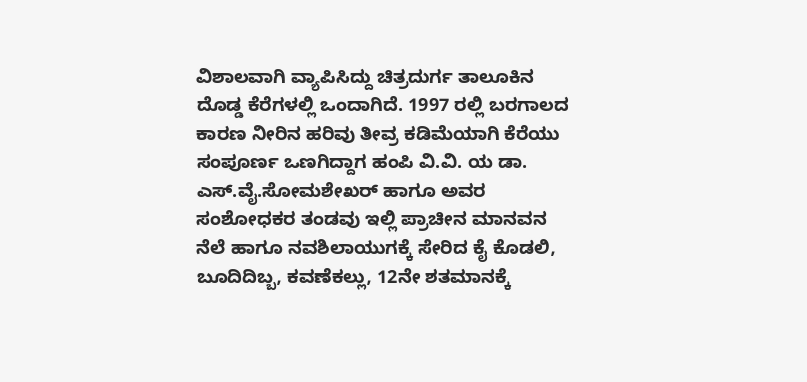ವಿಶಾಲವಾಗಿ ವ್ಯಾಪಿಸಿದ್ದು ಚಿತ್ರದುರ್ಗ ತಾಲೂಕಿನ ದೊಡ್ಡ ಕೆರೆಗಳಲ್ಲಿ ಒಂದಾಗಿದೆ. 1997 ರಲ್ಲಿ ಬರಗಾಲದ ಕಾರಣ ನೀರಿನ ಹರಿವು ತೀವ್ರ ಕಡಿಮೆಯಾಗಿ ಕೆರೆಯು ಸಂಪೂರ್ಣ ಒಣಗಿದ್ದಾಗ ಹಂಪಿ ವಿ.ವಿ. ಯ ಡಾ. ಎಸ್.ವೈ.ಸೋಮಶೇಖರ್ ಹಾಗೂ ಅವರ ಸಂಶೋಧಕರ ತಂಡವು ಇಲ್ಲಿ ಪ್ರಾಚೀನ ಮಾನವನ ನೆಲೆ ಹಾಗೂ ನವಶಿಲಾಯುಗಕ್ಕೆ ಸೇರಿದ ಕೈ ಕೊಡಲಿ, ಬೂದಿದಿಬ್ಬ, ಕವಣೆಕಲ್ಲು, 12ನೇ ಶತಮಾನಕ್ಕೆ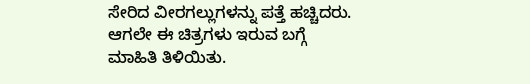ಸೇರಿದ ವೀರಗಲ್ಲುಗಳನ್ನು ಪತ್ತೆ ಹಚ್ಚಿದರು. ಆಗಲೇ ಈ ಚಿತ್ರಗಳು ಇರುವ ಬಗ್ಗೆ ಮಾಹಿತಿ ತಿಳಿಯಿತು.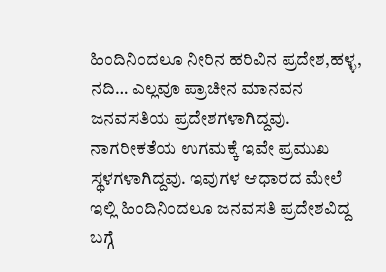ಹಿಂದಿನಿಂದಲೂ ನೀರಿನ ಹರಿವಿನ ಪ್ರದೇಶ,ಹಳ್ಳ, ನದಿ… ಎಲ್ಲವೂ ಪ್ರಾಚೀನ ಮಾನವನ ಜನವಸತಿಯ ಪ್ರದೇಶಗಳಾಗಿದ್ದವು. ನಾಗರೀಕತೆಯ ಉಗಮಕ್ಕೆ ಇವೇ ಪ್ರಮುಖ ಸ್ಥಳಗಳಾಗಿದ್ದವು. ಇವುಗಳ ಆಧಾರದ ಮೇಲೆ ಇಲ್ಲಿ ಹಿಂದಿನಿಂದಲೂ ಜನವಸತಿ ಪ್ರದೇಶವಿದ್ದ ಬಗ್ಗೆ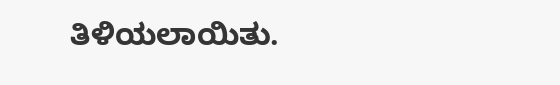ತಿಳಿಯಲಾಯಿತು.